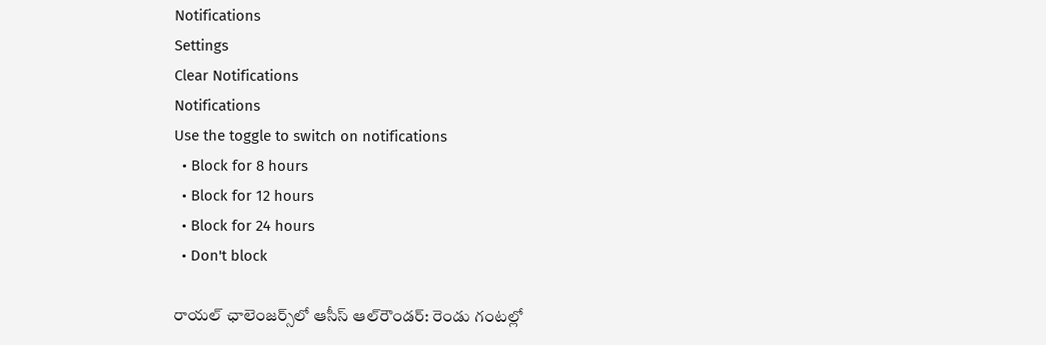Notifications
Settings
Clear Notifications
Notifications
Use the toggle to switch on notifications
  • Block for 8 hours
  • Block for 12 hours
  • Block for 24 hours
  • Don't block

రాయల్ ఛాలెంజర్స్‌లో ఆసీస్ ఆల్‌రౌండర్: రెండు గంటల్లో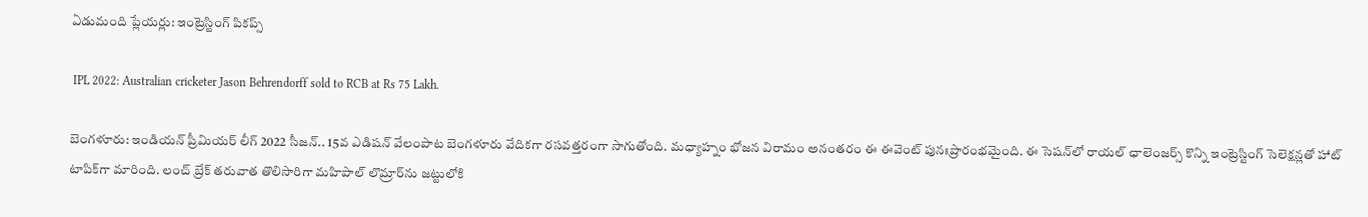ఏడుమంది ప్లేయర్లు: ఇంట్రెస్టింగ్ పికప్స్

 IPL 2022: Australian cricketer Jason Behrendorff sold to RCB at Rs 75 Lakh.

బెంగళూరు: ఇండియన్ ప్రీమియర్ లీగ్ 2022 సీజన్.. 15వ ఎడిషన్ వేలంపాట బెంగళూరు వేదికగా రసవత్తరంగా సాగుతోంది. మధ్యాహ్నం భోజన విరామం అనంతరం ఈ ఈవెంట్ పునఃప్రారంభమైంది. ఈ సెషన్‌లో రాయల్ ఛాలెంజర్స్ కొన్ని ఇంట్రెస్టింగ్ సెలెక్షన్లతో హాట్ టాపిక్‌గా మారింది. లంచ్ బ్రేక్ తరువాత తొలిసారిగా మహిపాల్ లొమ్రార్‌ను జట్టులోకి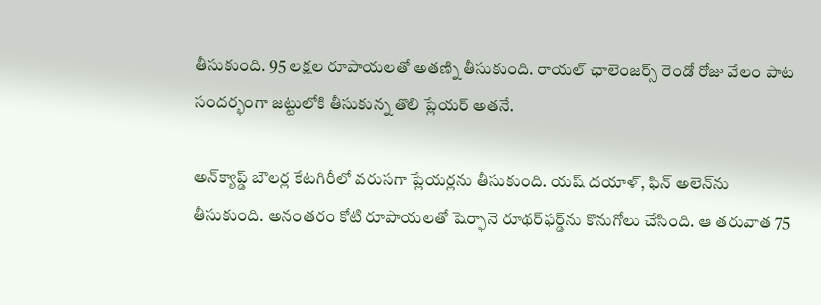తీసుకుంది. 95 లక్షల రూపాయలతో అతణ్ని తీసుకుంది. రాయల్ ఛాలెంజర్స్ రెండో రోజు వేలం పాట సందర్భంగా జట్టులోకి తీసుకున్న తొలి ప్లేయర్ అతనే.

అన్‌క్యాప్డ్ బౌలర్ల కేటగిరీలో వరుసగా ప్లేయర్లను తీసుకుంది. యష్ దయాళ్‌, ఫిన్ అలెన్‌ను తీసుకుంది. అనంతరం కోటి రూపాయలతో షెర్ఫానె రూథర్‌ఫర్డ్‌ను కొనుగోలు చేసింది. ఆ తరువాత 75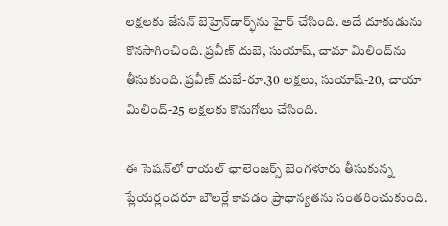లక్షలకు జేసన్ బెహ్రెన్‌డార్ఫ్‌ను హైర్ చేసింది. అదే దూకుడును కొనసాగించింది. ప్రవీణ్ దుబె, సుయాష్‌, చామా మిలింద్‌ను తీసుకుంది. ప్రవీణ్ దుబే-రూ.30 లక్షలు, సుయాష్-20, చాయా మిలింద్‌-25 లక్షలకు కొనుగోలు చేసింది.

ఈ సెషన్‌లో రాయల్ ఛాలెంజర్స్ బెంగళూరు తీసుకున్న ప్లేయర్లందరూ బౌలర్లే కావడం ప్రాధాన్యతను సంతరించుకుంది.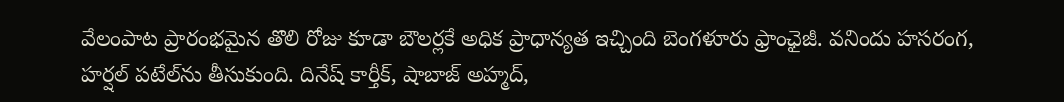వేలంపాట ప్రారంభమైన తొలి రోజు కూడా బౌలర్లకే అధిక ప్రాధాన్యత ఇచ్చింది బెంగళూరు ఫ్రాంఛైజీ. వనిందు హసరంగ, హర్షల్ పటేల్‌‌ను తీసుకుంది. దినేష్ కార్తీక్, షాబాజ్ అహ్మద్,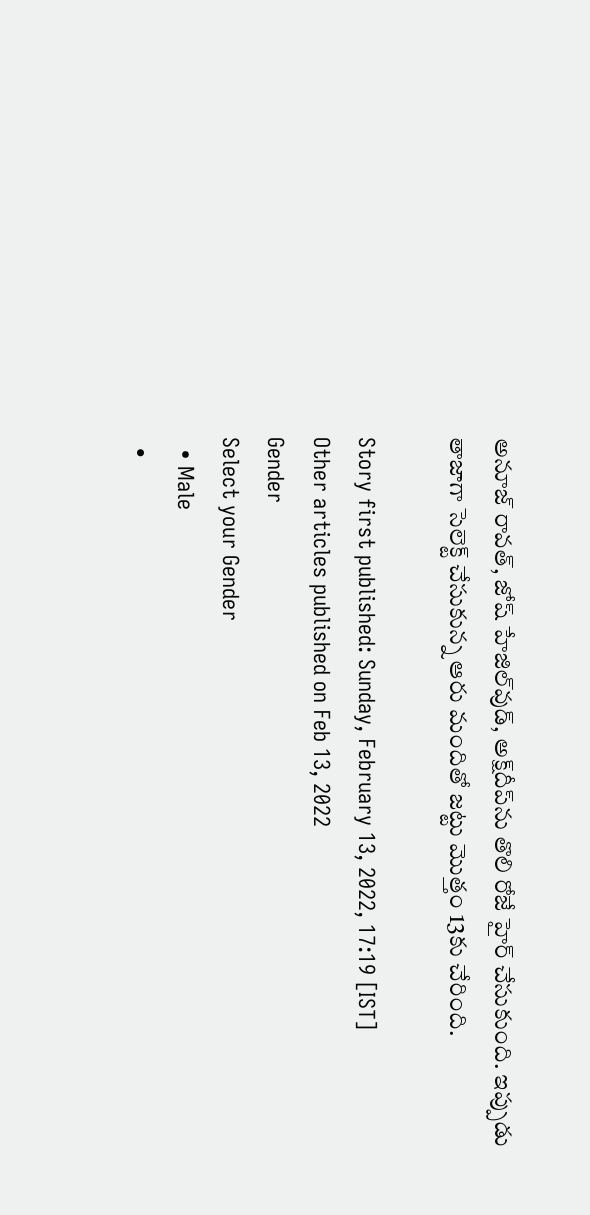అనూజ్ రావత్, జోష్ హేజిల్‌వుడ్, అక్ష్‌దీప్‌ను తొలి రోజే హైర్ చేసుకుంది. ఇప్పుడు తాజాగా సెలెక్ట్ చేసుకున్న ఆరు మందితో జట్టు మొత్తం 13కు చేరింది.

Story first published: Sunday, February 13, 2022, 17:19 [IST]
Other articles published on Feb 13, 2022
Gender
Select your Gender
  • Male
  •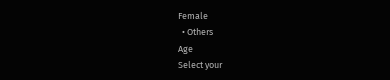Female
  • Others
Age
Select your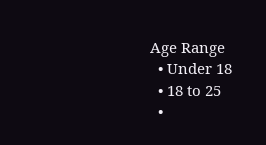Age Range
  • Under 18
  • 18 to 25
  •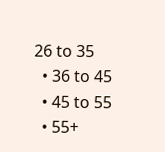26 to 35
  • 36 to 45
  • 45 to 55
  • 55+